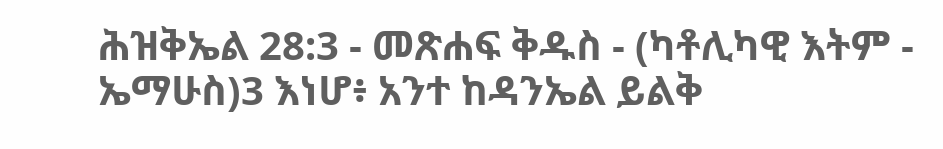ሕዝቅኤል 28:3 - መጽሐፍ ቅዱስ - (ካቶሊካዊ እትም - ኤማሁስ)3 እነሆ፥ አንተ ከዳንኤል ይልቅ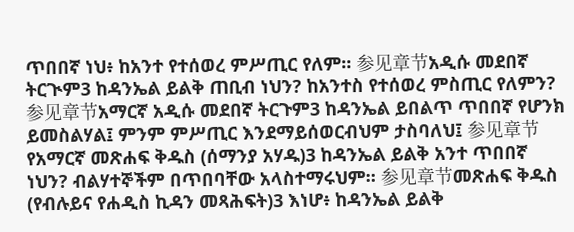ጥበበኛ ነህ፥ ከአንተ የተሰወረ ምሥጢር የለም። 参见章节አዲሱ መደበኛ ትርጒም3 ከዳንኤል ይልቅ ጠቢብ ነህን? ከአንተስ የተሰወረ ምስጢር የለምን? 参见章节አማርኛ አዲሱ መደበኛ ትርጉም3 ከዳንኤል ይበልጥ ጥበበኛ የሆንክ ይመስልሃል፤ ምንም ምሥጢር እንደማይሰወርብህም ታስባለህ፤ 参见章节የአማርኛ መጽሐፍ ቅዱስ (ሰማንያ አሃዱ)3 ከዳንኤል ይልቅ አንተ ጥበበኛ ነህን? ብልሃተኞችም በጥበባቸው አላስተማሩህም። 参见章节መጽሐፍ ቅዱስ (የብሉይና የሐዲስ ኪዳን መጻሕፍት)3 እነሆ፥ ከዳንኤል ይልቅ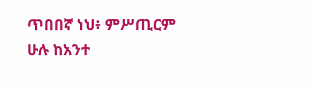ጥበበኛ ነህ፥ ምሥጢርም ሁሉ ከአንተ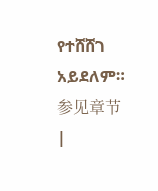የተሸሸገ አይደለም። 参见章节 |